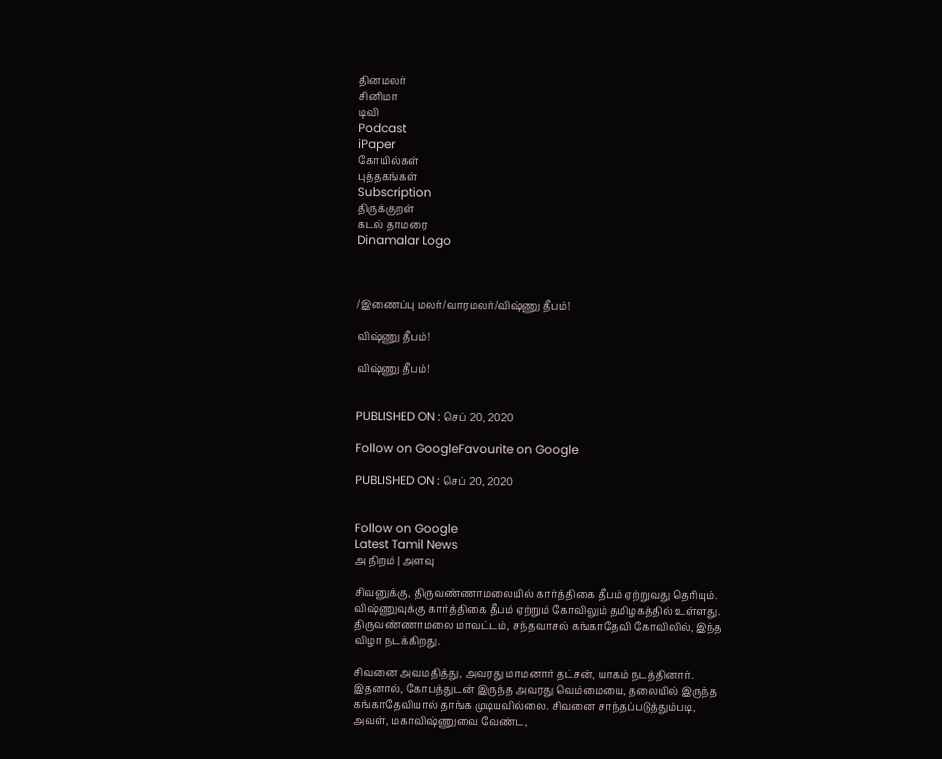தினமலர்
சினிமா
டிவி
Podcast
iPaper
கோயில்கள்
புத்தகங்கள்
Subscription
திருக்குறள்
கடல் தாமரை
Dinamalar Logo



/இணைப்பு மலர்/வாரமலர்/விஷ்ணு தீபம்!

விஷ்ணு தீபம்!

விஷ்ணு தீபம்!


PUBLISHED ON : செப் 20, 2020

Follow on GoogleFavourite on Google

PUBLISHED ON : செப் 20, 2020


Follow on Google
Latest Tamil News
அ நிறம் | அளவு

சிவனுக்கு, திருவண்ணாமலையில் கார்த்திகை தீபம் ஏற்றுவது தெரியும். விஷ்ணுவுக்கு கார்த்திகை தீபம் ஏற்றும் கோவிலும் தமிழகத்தில் உள்ளது. திருவண்ணாமலை மாவட்டம், சந்தவாசல் கங்காதேவி கோவிலில், இந்த விழா நடக்கிறது.

சிவனை அவமதித்து, அவரது மாமனார் தட்சன், யாகம் நடத்தினார். இதனால், கோபத்துடன் இருந்த அவரது வெம்மையை, தலையில் இருந்த கங்காதேவியால் தாங்க முடியவில்லை. சிவனை சாந்தப்படுத்தும்படி, அவள், மகாவிஷ்ணுவை வேண்ட,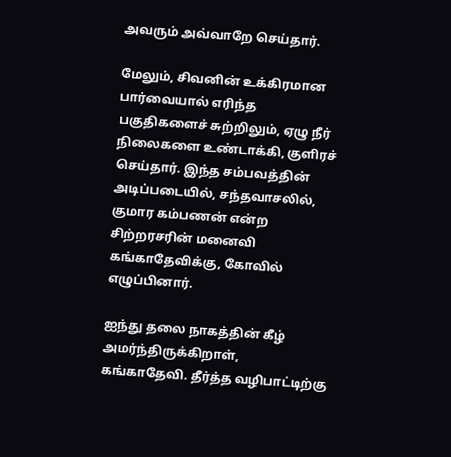அவரும் அவ்வாறே செய்தார்.

மேலும், சிவனின் உக்கிரமான பார்வையால் எரிந்த பகுதிகளைச் சுற்றிலும், ஏழு நீர் நிலைகளை உண்டாக்கி, குளிரச் செய்தார். இந்த சம்பவத்தின் அடிப்படையில், சந்தவாசலில், குமார கம்பணன் என்ற சிற்றரசரின் மனைவி கங்காதேவிக்கு, கோவில் எழுப்பினார்.

ஐந்து தலை நாகத்தின் கீழ் அமர்ந்திருக்கிறாள், கங்காதேவி. தீர்த்த வழிபாட்டிற்கு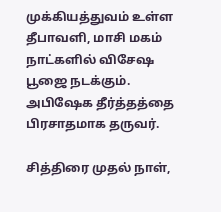முக்கியத்துவம் உள்ள தீபாவளி, மாசி மகம் நாட்களில் விசேஷ பூஜை நடக்கும். அபிஷேக தீர்த்தத்தை பிரசாதமாக தருவர்.

சித்திரை முதல் நாள்,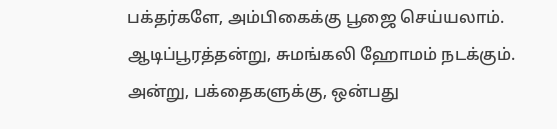பக்தர்களே, அம்பிகைக்கு பூஜை செய்யலாம். ஆடிப்பூரத்தன்று, சுமங்கலி ஹோமம் நடக்கும். அன்று, பக்தைகளுக்கு, ஒன்பது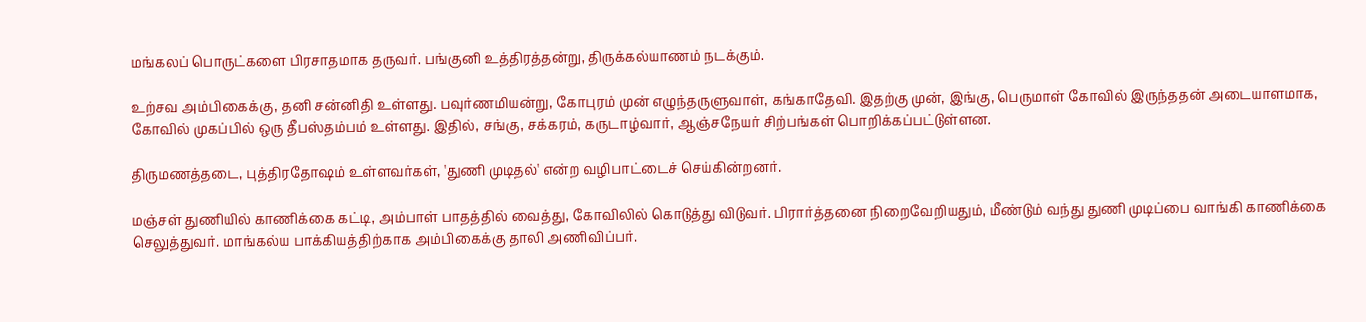மங்கலப் பொருட்களை பிரசாதமாக தருவர். பங்குனி உத்திரத்தன்று, திருக்கல்யாணம் நடக்கும்.

உற்சவ அம்பிகைக்கு, தனி சன்னிதி உள்ளது. பவுர்ணமியன்று, கோபுரம் முன் எழுந்தருளுவாள், கங்காதேவி. இதற்கு முன், இங்கு, பெருமாள் கோவில் இருந்ததன் அடையாளமாக, கோவில் முகப்பில் ஒரு தீபஸ்தம்பம் உள்ளது. இதில், சங்கு, சக்கரம், கருடாழ்வார், ஆஞ்சநேயர் சிற்பங்கள் பொறிக்கப்பட்டுள்ளன.

திருமணத்தடை, புத்திரதோஷம் உள்ளவர்கள், 'துணி முடிதல்' என்ற வழிபாட்டைச் செய்கின்றனர்.

மஞ்சள் துணியில் காணிக்கை கட்டி, அம்பாள் பாதத்தில் வைத்து, கோவிலில் கொடுத்து விடுவர். பிரார்த்தனை நிறைவேறியதும், மீண்டும் வந்து துணி முடிப்பை வாங்கி காணிக்கை செலுத்துவர். மாங்கல்ய பாக்கியத்திற்காக அம்பிகைக்கு தாலி அணிவிப்பர்.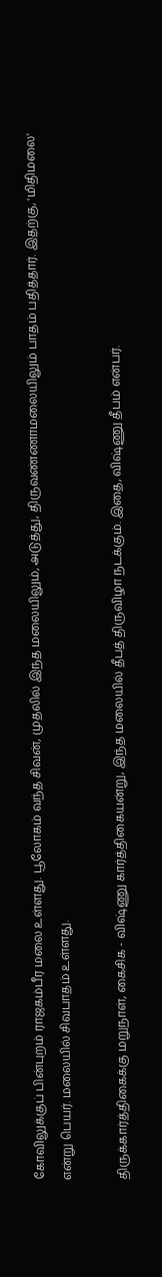கோவிலுக்குப் பின்புறம் ராஜகம்பீர மலை உள்ளது. பூலோகம் வந்த சிவன், முதலில் இந்த மலையிலும், அடுத்து, திருவண்ணாமலையிலும் பாதம் பதித்தார். இதற்கு, 'மிதிமலை' என்று பெயர். மலையில் சிவபாதம் உள்ளது.

திருக்கார்த்திகைக்கு மறுநாள், கைசிக - விஷ்ணு கார்த்திகையன்று, இந்த மலையில் தீபத் திருவிழா நடக்கும். இதை, விஷ்ணு தீபம் என்பர்.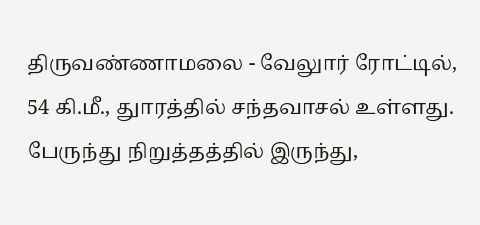திருவண்ணாமலை - வேலுார் ரோட்டில், 54 கி.மீ., துாரத்தில் சந்தவாசல் உள்ளது. பேருந்து நிறுத்தத்தில் இருந்து,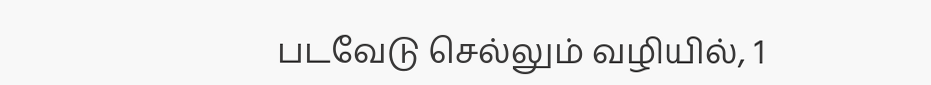படவேடு செல்லும் வழியில், 1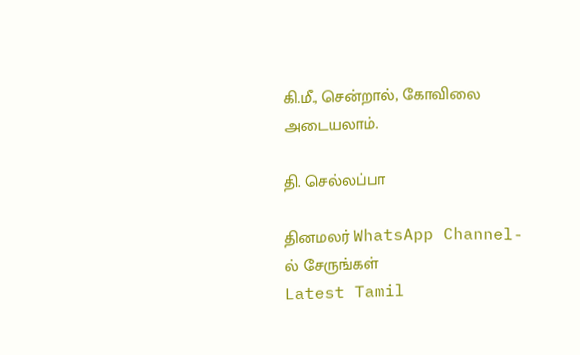கி.மீ., சென்றால், கோவிலை அடையலாம்.

தி. செல்லப்பா

தினமலர் WhatsApp Channel-ல் சேருங்கள்
Latest Tamil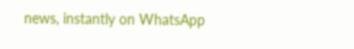news, instantly on WhatsApp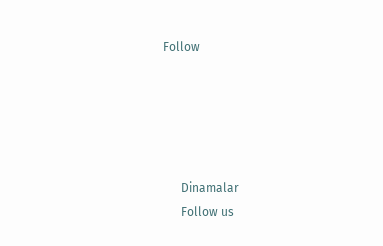Follow





      Dinamalar
      Follow us